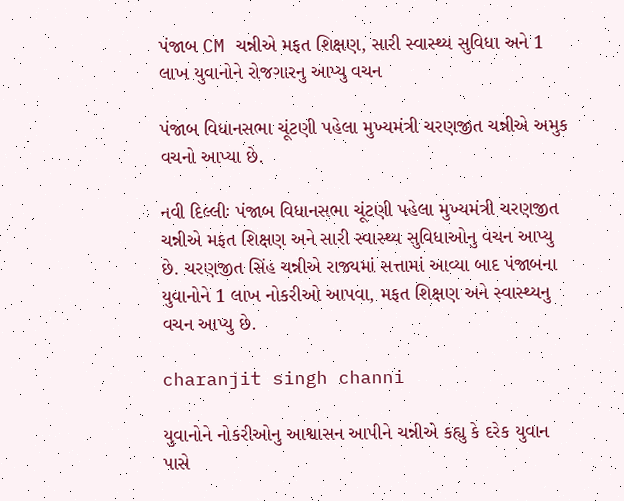પંજાબ CM ચન્નીએ મફત શિક્ષણ, સારી સ્વાસ્થ્ય સુવિધા અને 1 લાખ યુવાનોને રોજગારનુ આપ્યુ વચન

પંજાબ વિધાનસભા ચૂંટણી પહેલા મુખ્યમંત્રી ચરણજીત ચન્નીએ અમુક વચનો આપ્યા છે.

નવી દિલ્લીઃ પંજાબ વિધાનસભા ચૂંટણી પહેલા મુખ્યમંત્રી ચરણજીત ચન્નીએ મફત શિક્ષણ અને સારી સ્વાસ્થ્ય સુવિધાઓનુ વચન આપ્યુ છે. ચરણજીત સિંહ ચન્નીએ રાજ્યમાં સત્તામાં આવ્યા બાદ પંજાબના યુવાનોને 1 લાખ નોકરીઓ આપવા, મફત શિક્ષણ અને સ્વાસ્થ્યનુ વચન આપ્યુ છે.

charanjit singh channi

યુવાનોને નોકરીઓનુ આશ્વાસન આપીને ચન્નીએ કહ્યુ કે દરેક યુવાન પાસે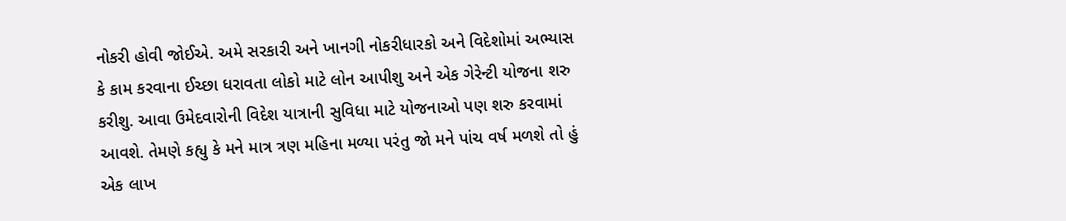નોકરી હોવી જોઈએ. અમે સરકારી અને ખાનગી નોકરીધારકો અને વિદેશોમાં અભ્યાસ કે કામ કરવાના ઈચ્છા ધરાવતા લોકો માટે લોન આપીશુ અને એક ગેરેન્ટી યોજના શરુ કરીશુ. આવા ઉમેદવારોની વિદેશ યાત્રાની સુવિધા માટે યોજનાઓ પણ શરુ કરવામાં આવશે. તેમણે કહ્યુ કે મને માત્ર ત્રણ મહિના મળ્યા પરંતુ જો મને પાંચ વર્ષ મળશે તો હું એક લાખ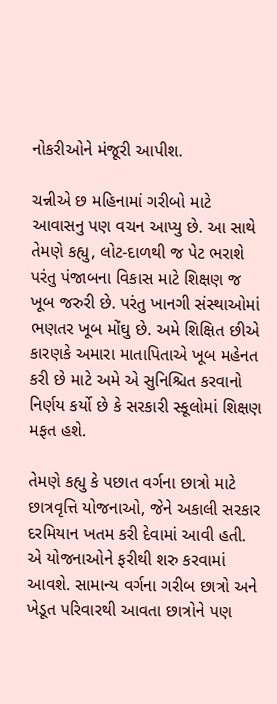નોકરીઓને મંજૂરી આપીશ.

ચન્નીએ છ મહિનામાં ગરીબો માટે આવાસનુ પણ વચન આપ્યુ છે. આ સાથે તેમણે કહ્યુ, લોટ-દાળથી જ પેટ ભરાશે પરંતુ પંજાબના વિકાસ માટે શિક્ષણ જ ખૂબ જરુરી છે. પરંતુ ખાનગી સંસ્થાઓમાં ભણતર ખૂબ મોંઘુ છે. અમે શિક્ષિત છીએ કારણકે અમારા માતાપિતાએ ખૂબ મહેનત કરી છે માટે અમે એ સુનિશ્ચિત કરવાનો નિર્ણય કર્યો છે કે સરકારી સ્કૂલોમાં શિક્ષણ મફત હશે.

તેમણે કહ્યુ કે પછાત વર્ગના છાત્રો માટે છાત્રવૃત્તિ યોજનાઓ, જેને અકાલી સરકાર દરમિયાન ખતમ કરી દેવામાં આવી હતી. એ યોજનાઓને ફરીથી શરુ કરવામાં આવશે. સામાન્ય વર્ગના ગરીબ છાત્રો અને ખેડૂત પરિવારથી આવતા છાત્રોને પણ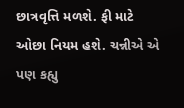છાત્રવૃત્તિ મળશે. ફી માટે ઓછા નિયમ હશે. ચન્નીએ એ પણ કહ્યુ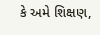કે અમે શિક્ષણ,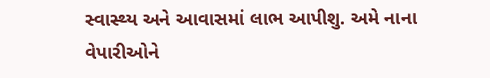સ્વાસ્થ્ય અને આવાસમાં લાભ આપીશુ. અમે નાના વેપારીઓને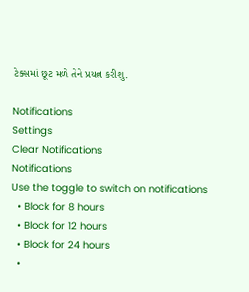ટેક્સમાં છૂટ મળે તેને પ્રયત્ન કરીશુ.

Notifications
Settings
Clear Notifications
Notifications
Use the toggle to switch on notifications
  • Block for 8 hours
  • Block for 12 hours
  • Block for 24 hours
  •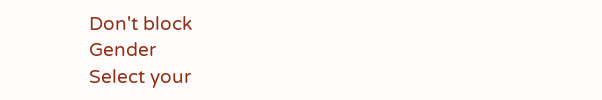Don't block
Gender
Select your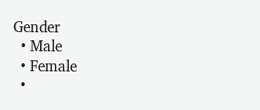Gender
  • Male
  • Female
  •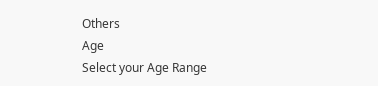Others
Age
Select your Age Range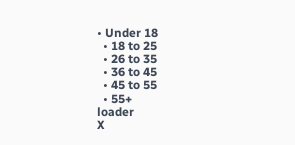• Under 18
  • 18 to 25
  • 26 to 35
  • 36 to 45
  • 45 to 55
  • 55+
loader
X